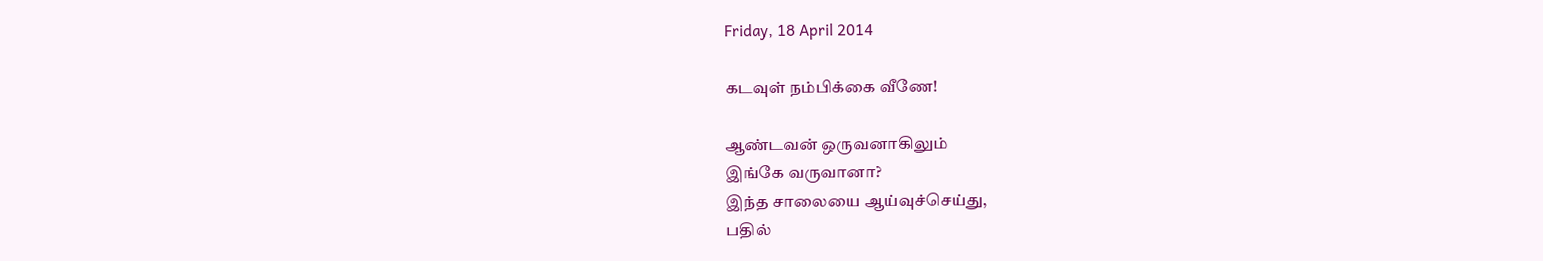Friday, 18 April 2014

கடவுள் நம்பிக்கை வீணே!

ஆண்டவன் ஒருவனாகிலும்
இங்கே வருவானா?
இந்த சாலையை ஆய்வுச்செய்து,
பதில்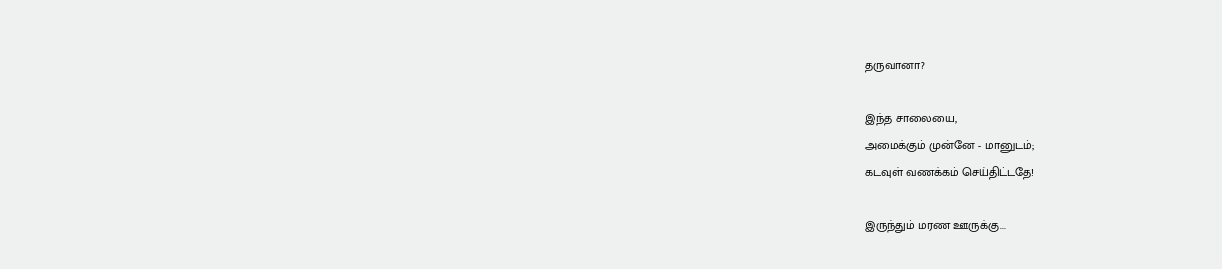தருவானா?

இந்த சாலையை,
அமைக்கும் முன்னே - மானுடம்;
கடவுள் வணக்கம் செய்திட்டதே!

இருந்தும் மரண ஊருக்கு...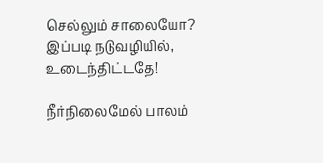செல்லும் சாலையோ?
இப்படி நடுவழியில்,
உடைந்திட்டதே!

நீர்நிலைமேல் பாலம்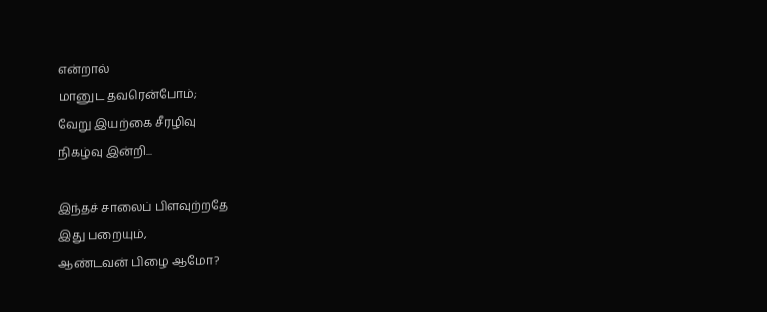என்றால்
மானுட தவரென்போம்;
வேறு இயற்கை சீரழிவு
நிகழ்வு இன்றி...

இந்தச் சாலைப் பிளவுற்றதே
இது பறையும்,
ஆண்டவன் பிழை ஆமோ?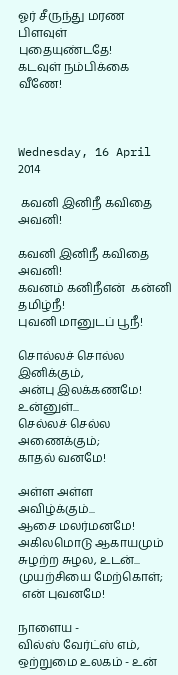ஓர் சீருந்து மரண பிளவுள்
புதையுண்டதே!
கடவுள் நம்பிக்கை
வீணே!



Wednesday, 16 April 2014

 கவனி இனிநீ கவிதை அவனி!

கவனி இனிநீ கவிதை அவனி!
கவனம் கனிநீஎன்  கன்னி தமிழ்நீ!
புவனி மானுடப் பூநீ!

சொல்லச் சொல்ல இனிக்கும்,
அன்பு இலக்கணமே!
உன்னுள்...
செல்லச் செல்ல அணைக்கும்;
காதல் வனமே!

அள்ள அள்ள அவிழ்க்கும்...
ஆசை மலர்மனமே!
அகிலமொடு ஆகாயமும்
சுழற்ற சுழல, உடன்...
முயற்சியை மேற்கொள்;
 என் புவனமே!

நாளைய -
வில்ஸ் வேர்ட்ஸ் எம்,
ஒற்றுமை உலகம் - உன்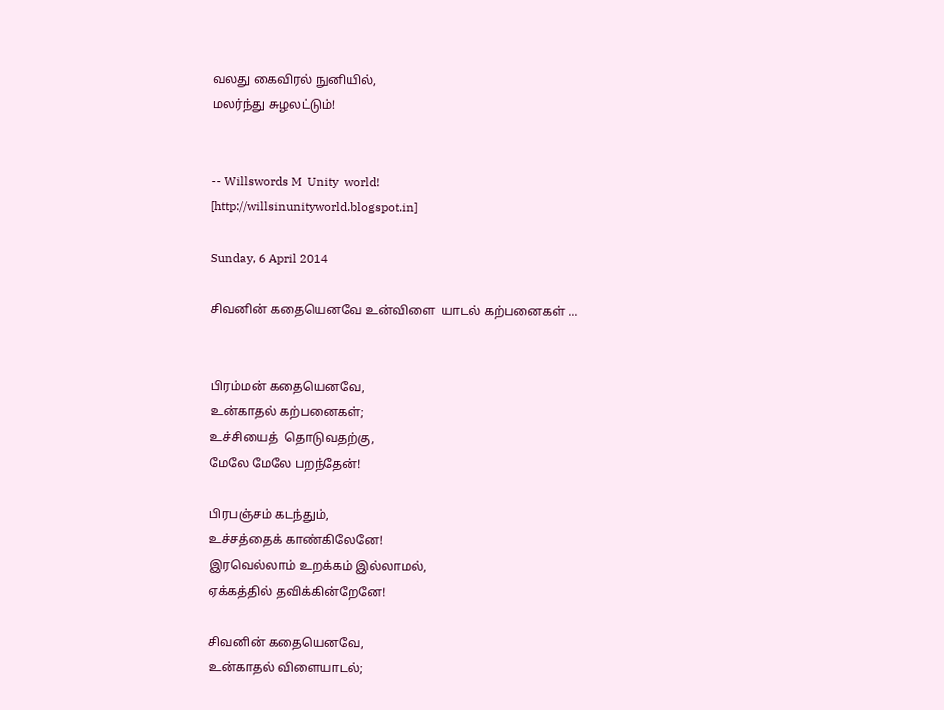வலது கைவிரல் நுனியில்,
மலர்ந்து சுழலட்டும்!


-- Willswords M  Unity  world!
[http://willsinunityworld.blogspot.in]

Sunday, 6 April 2014

சிவனின் கதையெனவே உன்விளை  யாடல் கற்பனைகள் ...


பிரம்மன் கதையெனவே,
உன்காதல் கற்பனைகள்;
உச்சியைத்  தொடுவதற்கு,
மேலே மேலே பறந்தேன்!

பிரபஞ்சம் கடந்தும்,
உச்சத்தைக் காண்கிலேனே!
இரவெல்லாம் உறக்கம் இல்லாமல்,
ஏக்கத்தில் தவிக்கின்றேனே!

சிவனின் கதையெனவே,
உன்காதல் விளையாடல்;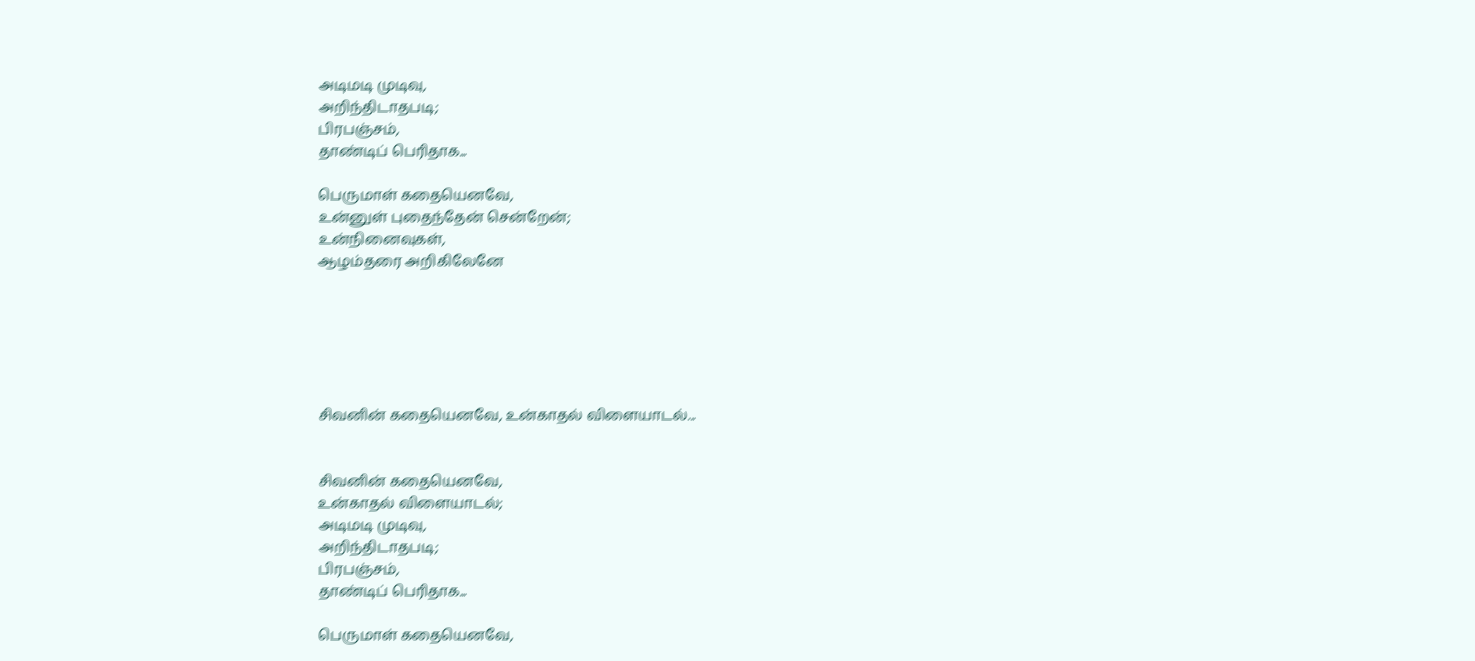அடிமடி முடிவு,
அறிந்திடாதபடி;
பிரபஞ்சம்,
தாண்டிப் பெரிதாக...

பெருமாள் கதையெனவே,
உன்னுள் புதைந்தேன் சென்றேன்;
உன்நினைவுகள்,
ஆழம்தரை அறிகிலேனே






சிவனின் கதையெனவே, உன்காதல் விளையாடல்...


சிவனின் கதையெனவே,
உன்காதல் விளையாடல்;
அடிமடி முடிவு,
அறிந்திடாதபடி;
பிரபஞ்சம்,
தாண்டிப் பெரிதாக...

பெருமாள் கதையெனவே,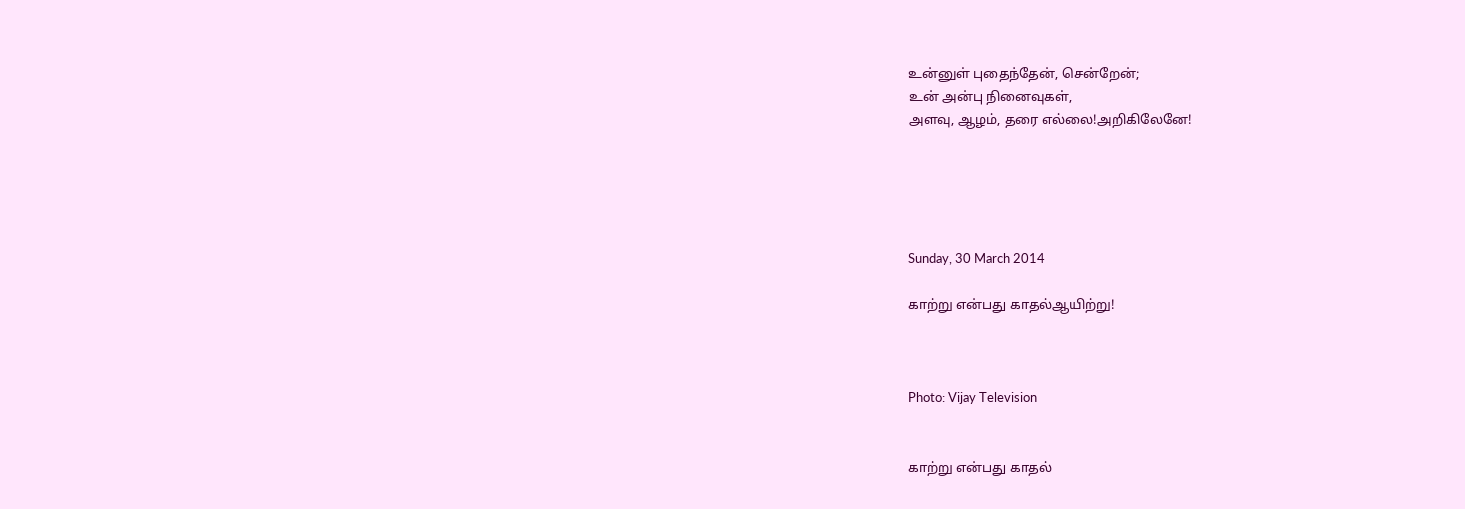உன்னுள் புதைந்தேன், சென்றேன்;
உன் அன்பு நினைவுகள்,
அளவு, ஆழம், தரை எல்லை!அறிகிலேனே!





Sunday, 30 March 2014

காற்று என்பது காதல்ஆயிற்று!



Photo: Vijay Television


காற்று என்பது காதல்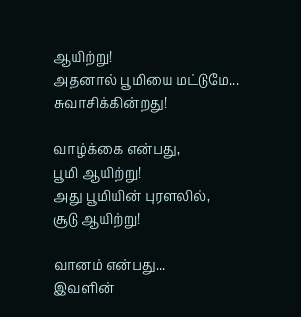ஆயிற்று!
அதனால் பூமியை மட்டுமே...
சுவாசிக்கின்றது!

வாழ்க்கை என்பது,
பூமி ஆயிற்று!
அது பூமியின் புரளலில்,
சூடு ஆயிற்று!

வானம் என்பது...
இவளின்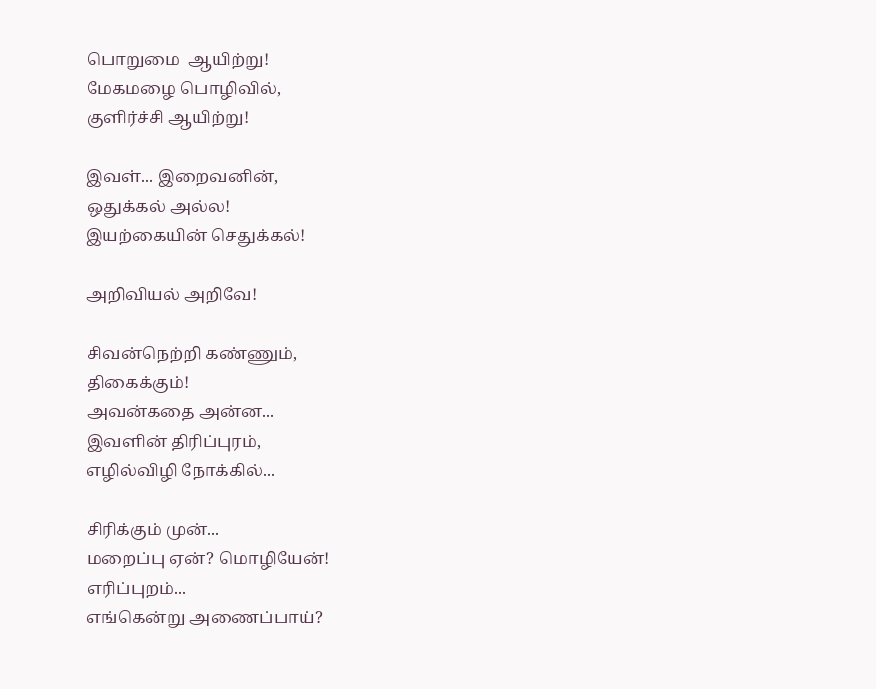பொறுமை  ஆயிற்று!
மேகமழை பொழிவில்,
குளிர்ச்சி ஆயிற்று!

இவள்... இறைவனின்,
ஒதுக்கல் அல்ல!
இயற்கையின் செதுக்கல்!

அறிவியல் அறிவே!

சிவன்நெற்றி கண்ணும்,
திகைக்கும்!
அவன்கதை அன்ன...
இவளின் திரிப்புரம்,
எழில்விழி நோக்கில்...

சிரிக்கும் முன்...
மறைப்பு ஏன்? மொழியேன்!
எரிப்புறம்...
எங்கென்று அணைப்பாய்?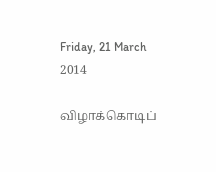Friday, 21 March 2014

விழாக்கொடிப்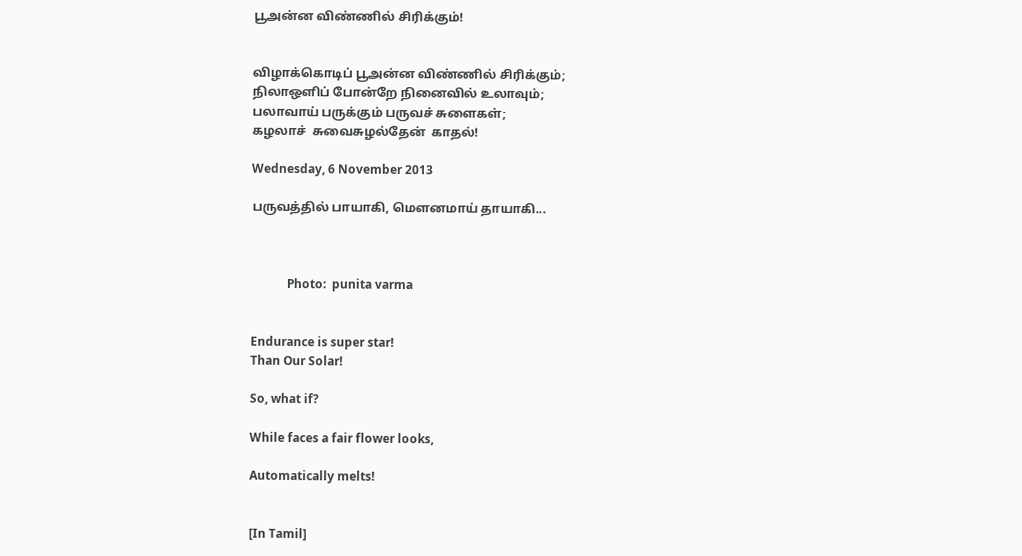பூஅன்ன விண்ணில் சிரிக்கும்!


விழாக்கொடிப் பூஅன்ன விண்ணில் சிரிக்கும்;
நிலாஒளிப் போன்றே நினைவில் உலாவும்;
பலாவாய் பருக்கும் பருவச் சுளைகள்;
கழலாச்  சுவைசுழல்தேன்  காதல்!

Wednesday, 6 November 2013

பருவத்தில் பாயாகி, மெளனமாய் தாயாகி...



            Photo:  punita varma


Endurance is super star!
Than Our Solar!

So, what if?

While faces a fair flower looks,

Automatically melts!


[In Tamil]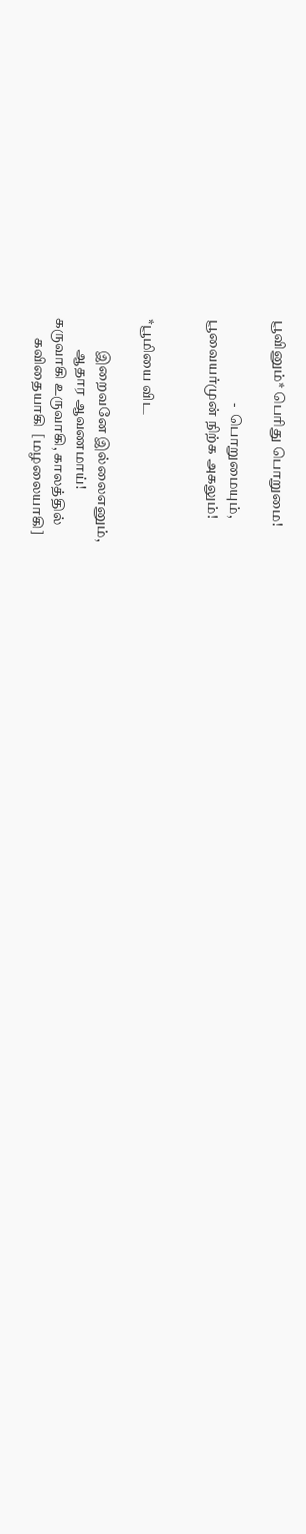பூவினும்* பெரிது பொறுமை!

                             -  பொறுமையும்,
பூவையர்முன் நிற்க அகலும்!


*பூமியை விட

           இறைவனே இல்லைஎனும்,
           ஆதார ஆவணமாய்!
கருவாகி உருவாகி, காலத்தில்
       கவிதையாகி  [மழலையாகி]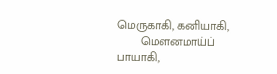மெருகாகி, கனியாகி,
       மெளனமாய்ப் பாயாகி,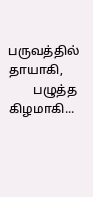பருவத்தில் தாயாகி,
        பழுத்த கிழமாகி...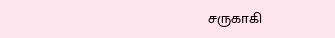சருகாகி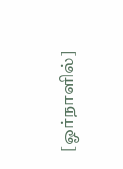[ஓர்நாளில்]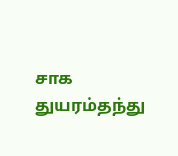சாக துயரம்தந்து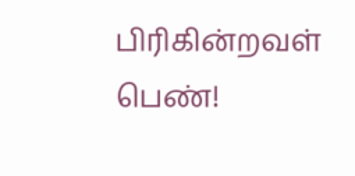பிரிகின்றவள் பெண்!